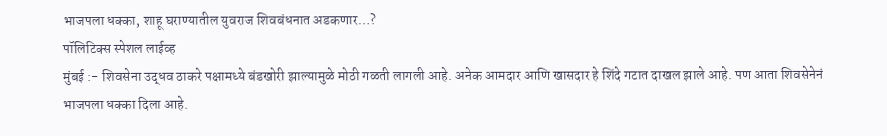भाजपला धक्का, शाहू घराण्यातील युवराज शिवबंधनात अडकणार…?
पॉलिटिक्स स्पेशल लाईव्ह
मुंबई :- शिवसेना उद्धव ठाकरे पक्षामध्ये बंडखोरी झाल्यामुळे मोठी गळती लागली आहे. अनेक आमदार आणि खासदार हे शिंदे गटात दाखल झाले आहे. पण आता शिवसेनेनं भाजपला धक्का दिला आहे.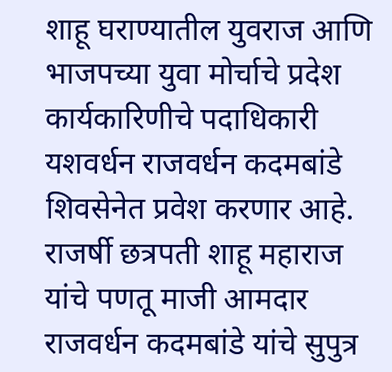शाहू घराण्यातील युवराज आणि भाजपच्या युवा मोर्चाचे प्रदेश कार्यकारिणीचे पदाधिकारी यशवर्धन राजवर्धन कदमबांडे शिवसेनेत प्रवेश करणार आहे. राजर्षी छत्रपती शाहू महाराज यांचे पणतू माजी आमदार राजवर्धन कदमबांडे यांचे सुपुत्र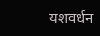यशवर्धन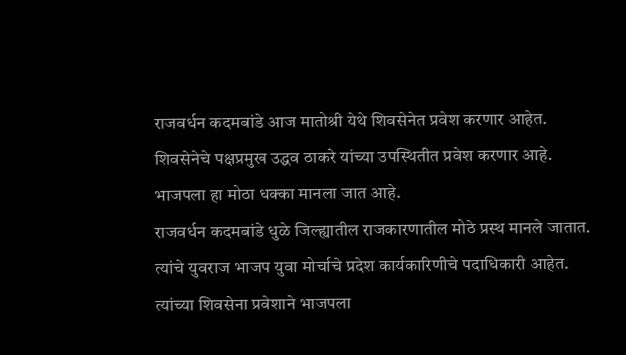राजवर्धन कदमबांडे आज मातोश्री येथे शिवसेनेत प्रवेश करणार आहेत. शिवसेनेचे पक्षप्रमुख उद्धव ठाकरे यांच्या उपस्थितीत प्रवेश करणार आहे. भाजपला हा मोठा धक्का मानला जात आहे.
राजवर्धन कदमबांडे धुळे जिल्ह्यातील राजकारणातील मोठे प्रस्थ मानले जातात. त्यांचे युवराज भाजप युवा मोर्चाचे प्रदेश कार्यकारिणीचे पदाधिकारी आहेत. त्यांच्या शिवसेना प्रवेशाने भाजपला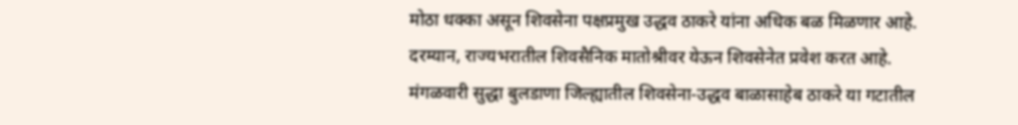मोठा धक्का असून शिवसेना पक्षप्रमुख उद्धव ठाकरे यांना अधिक बळ मिळणार आहे.
दरम्यान, राज्यभरातील शिवसैनिक मातोश्रीवर येऊन शिवसेनेत प्रवेश करत आहे.
मंगळवारी सुद्धा बुलडाणा जिल्ह्यातील शिवसेना-उद्धव बाळासाहेब ठाकरे या गटातील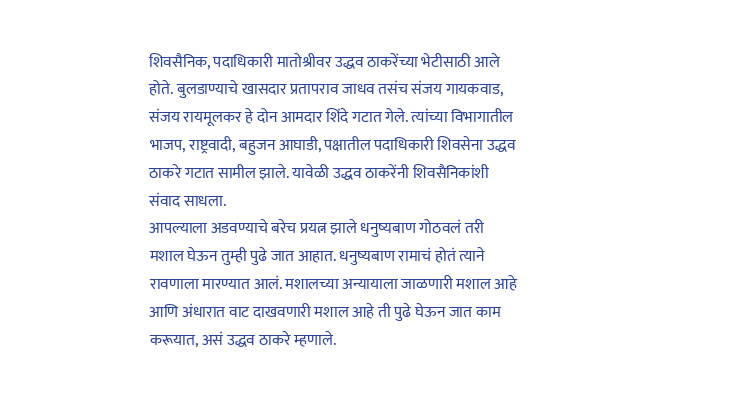शिवसैनिक, पदाधिकारी मातोश्रीवर उद्धव ठाकरेंच्या भेटीसाठी आले होते. बुलडाण्याचे खासदार प्रतापराव जाधव तसंच संजय गायकवाड, संजय रायमूलकर हे दोन आमदार शिंदे गटात गेले. त्यांच्या विभागातील भाजप, राष्ट्रवादी, बहुजन आघाडी, पक्षातील पदाधिकारी शिवसेना उद्धव ठाकरे गटात सामील झाले. यावेळी उद्धव ठाकरेंनी शिवसैनिकांशी संवाद साधला.
आपल्याला अडवण्याचे बरेच प्रयत्न झाले धनुष्यबाण गोठवलं तरी मशाल घेऊन तुम्ही पुढे जात आहात. धनुष्यबाण रामाचं होतं त्याने रावणाला मारण्यात आलं. मशालच्या अन्यायाला जाळणारी मशाल आहे आणि अंधारात वाट दाखवणारी मशाल आहे ती पुढे घेऊन जात काम करूयात, असं उद्धव ठाकरे म्हणाले.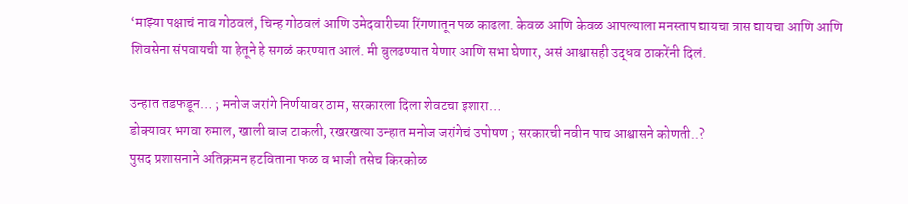‘माझ्या पक्षाचं नाव गोठवलं, चिन्ह गोठवलं आणि उमेदवारीच्या रिंगणातून पळ काढला. केवळ आणि केवळ आपल्याला मनस्ताप द्यायचा त्रास द्यायचा आणि आणि शिवसेना संपवायची या हेतूने हे सगळं करण्यात आलं. मी बुलढण्यात येणार आणि सभा घेणार, असं आश्वासही उद्धव ठाकरेंनी दिलं.

उन्हात तडफडून… ; मनोज जरांगे निर्णयावर ठाम, सरकारला दिला शेवटचा इशारा…
डोक्यावर भगवा रुमाल, खाली बाज टाकली, रखरखत्या उन्हात मनोज जरांगेचं उपोषण ; सरकारची नवीन पाच आश्वासने कोणती..?
पुसद प्रशासनाने अतिक्रमन हटविताना फळ व भाजी तसेच किरकोळ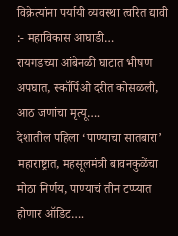विक्रेत्यांना पर्यायी व्यवस्था त्वरित द्यावी :- महाविकास आघाडी…
रायगडच्या आंबेनळी घाटात भीषण अपघात, स्कॉर्पिओ दरीत कोसळली, आठ जणांचा मृत्यू….
देशातील पहिला ‘पाण्याचा सातबारा’ महाराष्ट्रात, महसूलमंत्री बावनकुळेंचा मोठा निर्णय, पाण्याचं तीन टप्प्यात होणार ऑडिट….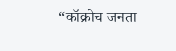“कॉक्रोच जनता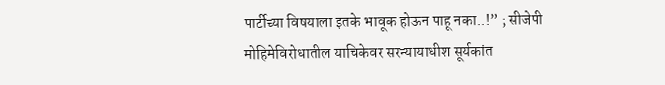पार्टीच्या विषयाला इतके भावूक होऊन पाहू नका..!” ; सीजेपी मोहिमेविरोधातील याचिकेवर सरन्यायाधीश सूर्यकांत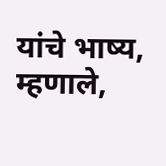यांचे भाष्य, म्हणाले,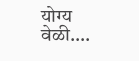योग्य वेळी….